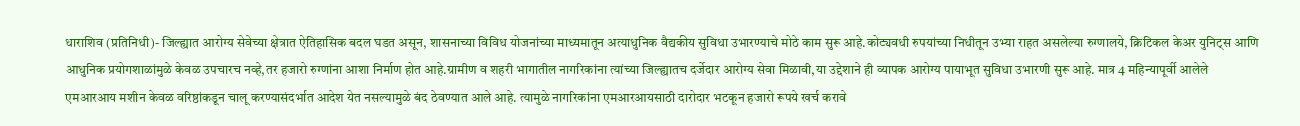धाराशिव (प्रतिनिधी)- जिल्ह्यात आरोग्य सेवेच्या क्षेत्रात ऐतिहासिक बदल घडत असून, शासनाच्या विविध योजनांच्या माध्यमातून अत्याधुनिक वैद्यकीय सुविधा उभारण्याचे मोठे काम सुरू आहे.कोट्यवधी रुपयांच्या निधीतून उभ्या राहत असलेल्या रुग्णालये, क्रिटिकल केअर युनिट्स आणि आधुनिक प्रयोगशाळांमुळे केवळ उपचारच नव्हे,तर हजारो रुग्णांना आशा निर्माण होत आहे.ग्रामीण व शहरी भागातील नागरिकांना त्यांच्या जिल्ह्यातच दर्जेदार आरोग्य सेवा मिळावी,या उद्देशाने ही व्यापक आरोग्य पायाभूत सुविधा उभारणी सुरू आहे. मात्र 4 महिन्यापूर्वी आलेले एमआरआय मशीन केवळ वरिष्ठांकडून चालू करण्यासंदर्भात आदेश येत नसल्यामुळे बंद ठेवण्यात आले आहे. त्यामुळे नागरिकांना एमआरआयसाठी दारोदार भटकून हजारो रूपये खर्च करावे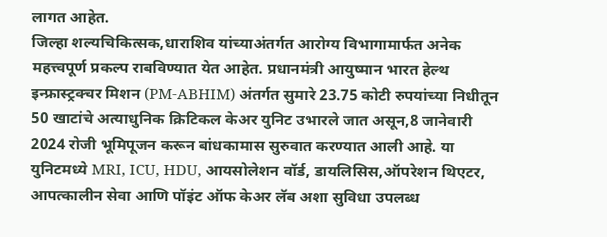लागत आहेत.
जिल्हा शल्यचिकित्सक,धाराशिव यांच्याअंतर्गत आरोग्य विभागामार्फत अनेक महत्त्वपूर्ण प्रकल्प राबविण्यात येत आहेत. प्रधानमंत्री आयुष्मान भारत हेल्थ इन्फ्रास्ट्रक्चर मिशन (PM-ABHIM) अंतर्गत सुमारे 23.75 कोटी रुपयांच्या निधीतून 50 खाटांचे अत्याधुनिक क्रिटिकल केअर युनिट उभारले जात असून,8 जानेवारी 2024 रोजी भूमिपूजन करून बांधकामास सुरुवात करण्यात आली आहे. या युनिटमध्ये MRI, ICU, HDU, आयसोलेशन वॉर्ड, डायलिसिस,ऑपरेशन थिएटर, आपत्कालीन सेवा आणि पॉइंट ऑफ केअर लॅब अशा सुविधा उपलब्ध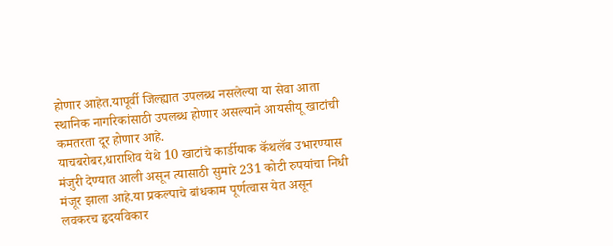होणार आहेत.यापूर्वी जिल्ह्यात उपलब्ध नसलेल्या या सेवा आता स्थानिक नागरिकांसाठी उपलब्ध होणार असल्याने आयसीयू खाटांची कमतरता दूर होणार आहे.
याचबरोबर,धाराशिव येथे 10 खाटांचे कार्डीयाक कॅथलॅब उभारण्यास मंजुरी देण्यात आली असून त्यासाठी सुमारे 231 कोटी रुपयांचा निधी मंजूर झाला आहे.या प्रकल्पाचे बांधकाम पूर्णत्वास येत असून लवकरच हृदयविकार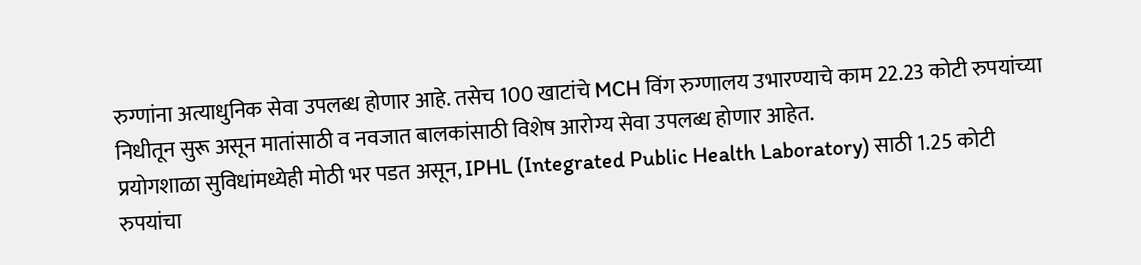रुग्णांना अत्याधुनिक सेवा उपलब्ध होणार आहे. तसेच 100 खाटांचे MCH विंग रुग्णालय उभारण्याचे काम 22.23 कोटी रुपयांच्या निधीतून सुरू असून मातांसाठी व नवजात बालकांसाठी विशेष आरोग्य सेवा उपलब्ध होणार आहेत.
प्रयोगशाळा सुविधांमध्येही मोठी भर पडत असून, IPHL (Integrated Public Health Laboratory) साठी 1.25 कोटी रुपयांचा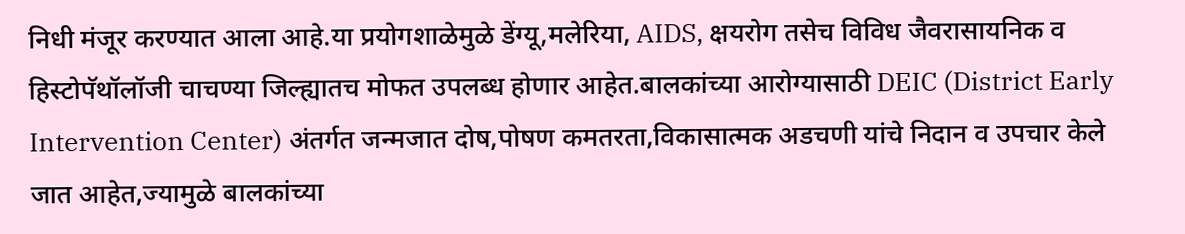निधी मंजूर करण्यात आला आहे.या प्रयोगशाळेमुळे डेंग्यू,मलेरिया, AIDS, क्षयरोग तसेच विविध जैवरासायनिक व हिस्टोपॅथॉलॉजी चाचण्या जिल्ह्यातच मोफत उपलब्ध होणार आहेत.बालकांच्या आरोग्यासाठी DEIC (District Early Intervention Center) अंतर्गत जन्मजात दोष,पोषण कमतरता,विकासात्मक अडचणी यांचे निदान व उपचार केले जात आहेत,ज्यामुळे बालकांच्या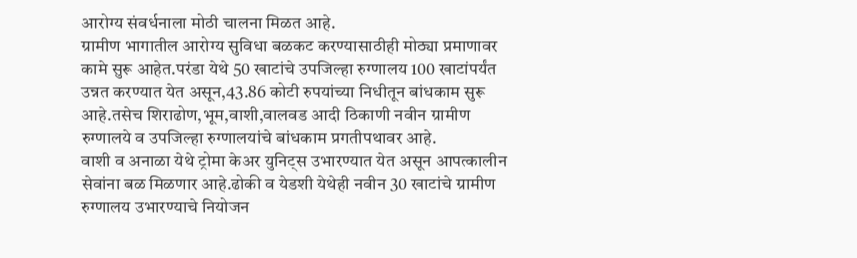आरोग्य संवर्धनाला मोठी चालना मिळत आहे.
ग्रामीण भागातील आरोग्य सुविधा बळकट करण्यासाठीही मोठ्या प्रमाणावर कामे सुरू आहेत.परंडा येथे 50 खाटांचे उपजिल्हा रुग्णालय 100 खाटांपर्यंत उन्नत करण्यात येत असून,43.86 कोटी रुपयांच्या निधीतून बांधकाम सुरू आहे.तसेच शिराढोण,भूम,वाशी,वालवड आदी ठिकाणी नवीन ग्रामीण रुग्णालये व उपजिल्हा रुग्णालयांचे बांधकाम प्रगतीपथावर आहे.
वाशी व अनाळा येथे ट्रोमा केअर युनिट्स उभारण्यात येत असून आपत्कालीन सेवांना बळ मिळणार आहे.ढोकी व येडशी येथेही नवीन 30 खाटांचे ग्रामीण रुग्णालय उभारण्याचे नियोजन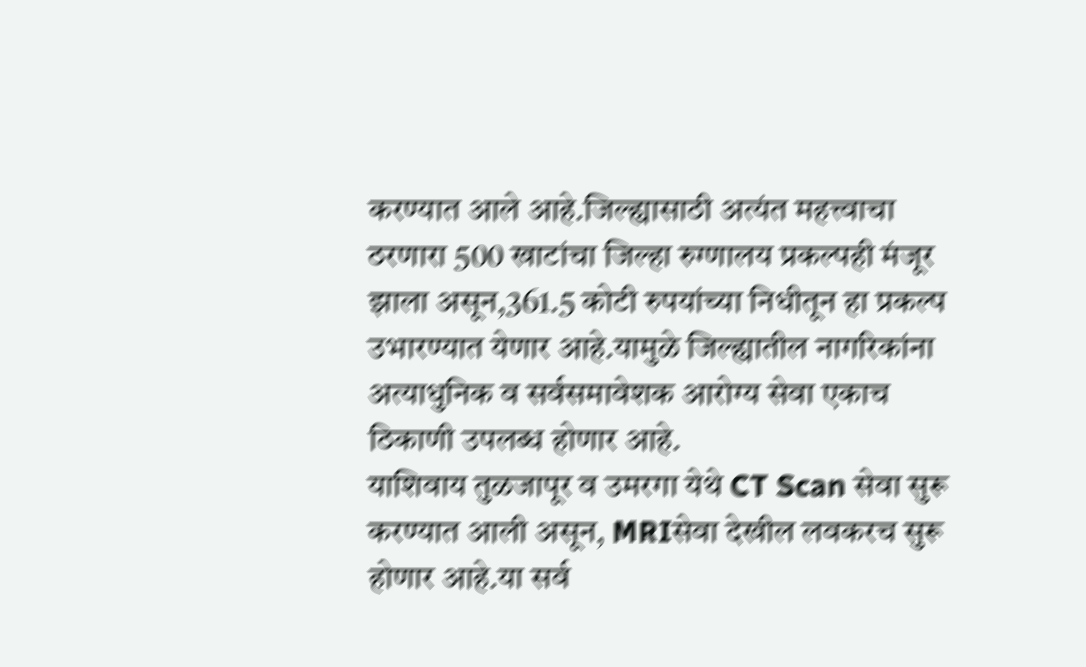करण्यात आले आहे.जिल्ह्यासाठी अत्यंत महत्त्वाचा ठरणारा 500 खाटांचा जिल्हा रुग्णालय प्रकल्पही मंजूर झाला असून,361.5 कोटी रुपयांच्या निधीतून हा प्रकल्प उभारण्यात येणार आहे.यामुळे जिल्ह्यातील नागरिकांना अत्याधुनिक व सर्वसमावेशक आरोग्य सेवा एकाच ठिकाणी उपलब्ध होणार आहे.
याशिवाय तुळजापूर व उमरगा येथे CT Scan सेवा सुरू करण्यात आली असून, MRIसेवा देखील लवकरच सुरू होणार आहे.या सर्व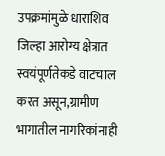उपक्रमांमुळे धाराशिव जिल्हा आरोग्य क्षेत्रात स्वयंपूर्णतेकडे वाटचाल करत असून,ग्रामीण भागातील नागरिकांनाही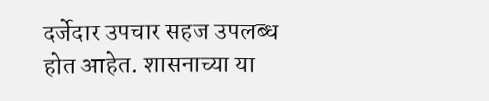दर्जेदार उपचार सहज उपलब्ध होत आहेत. शासनाच्या या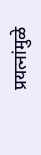प्रयत्नांमुळे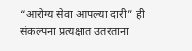“आरोग्य सेवा आपल्या दारी” ही संकल्पना प्रत्यक्षात उतरताना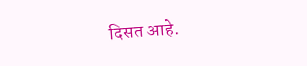दिसत आहे.